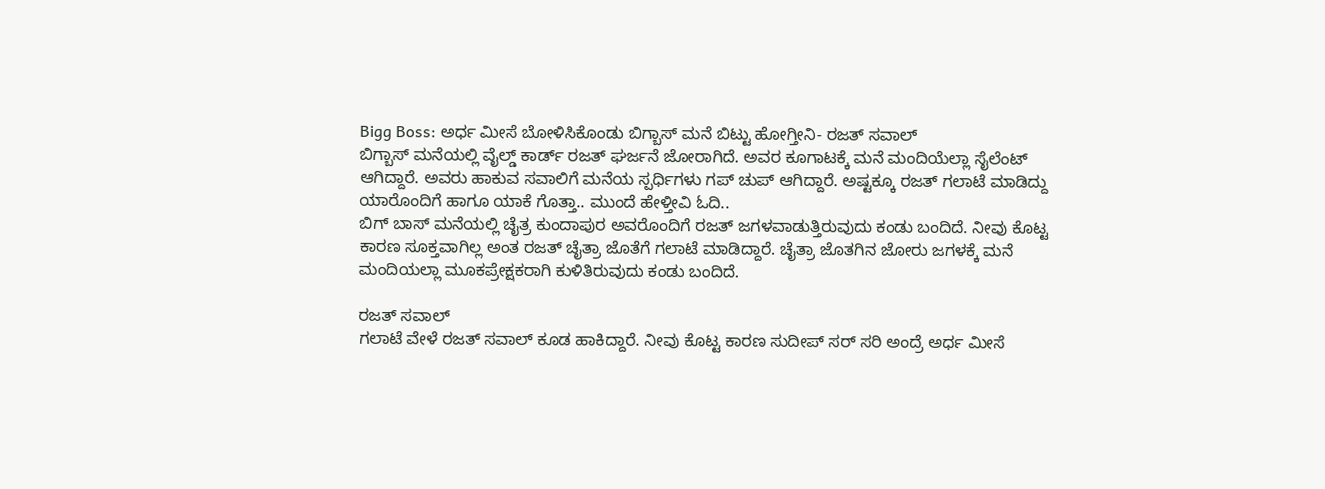Bigg Boss: ಅರ್ಧ ಮೀಸೆ ಬೋಳಿಸಿಕೊಂಡು ಬಿಗ್ಬಾಸ್ ಮನೆ ಬಿಟ್ಟು ಹೋಗ್ತೀನಿ- ರಜತ್ ಸವಾಲ್
ಬಿಗ್ಬಾಸ್ ಮನೆಯಲ್ಲಿ ವೈಲ್ಡ್ ಕಾರ್ಡ್ ರಜತ್ ಘರ್ಜನೆ ಜೋರಾಗಿದೆ. ಅವರ ಕೂಗಾಟಕ್ಕೆ ಮನೆ ಮಂದಿಯೆಲ್ಲಾ ಸೈಲೆಂಟ್ ಆಗಿದ್ದಾರೆ. ಅವರು ಹಾಕುವ ಸವಾಲಿಗೆ ಮನೆಯ ಸ್ಪರ್ಧಿಗಳು ಗಪ್ ಚುಪ್ ಆಗಿದ್ದಾರೆ. ಅಷ್ಟಕ್ಕೂ ರಜತ್ ಗಲಾಟೆ ಮಾಡಿದ್ದು ಯಾರೊಂದಿಗೆ ಹಾಗೂ ಯಾಕೆ ಗೊತ್ತಾ.. ಮುಂದೆ ಹೇಳ್ತೀವಿ ಓದಿ..
ಬಿಗ್ ಬಾಸ್ ಮನೆಯಲ್ಲಿ ಚೈತ್ರ ಕುಂದಾಪುರ ಅವರೊಂದಿಗೆ ರಜತ್ ಜಗಳವಾಡುತ್ತಿರುವುದು ಕಂಡು ಬಂದಿದೆ. ನೀವು ಕೊಟ್ಟ ಕಾರಣ ಸೂಕ್ತವಾಗಿಲ್ಲ ಅಂತ ರಜತ್ ಚೈತ್ರಾ ಜೊತೆಗೆ ಗಲಾಟೆ ಮಾಡಿದ್ದಾರೆ. ಚೈತ್ರಾ ಜೊತಗಿನ ಜೋರು ಜಗಳಕ್ಕೆ ಮನೆ ಮಂದಿಯಲ್ಲಾ ಮೂಕಪ್ರೇಕ್ಷಕರಾಗಿ ಕುಳಿತಿರುವುದು ಕಂಡು ಬಂದಿದೆ.

ರಜತ್ ಸವಾಲ್
ಗಲಾಟೆ ವೇಳೆ ರಜತ್ ಸವಾಲ್ ಕೂಡ ಹಾಕಿದ್ದಾರೆ. ನೀವು ಕೊಟ್ಟ ಕಾರಣ ಸುದೀಪ್ ಸರ್ ಸರಿ ಅಂದ್ರೆ ಅರ್ಧ ಮೀಸೆ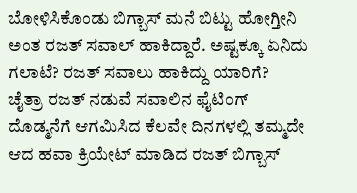ಬೋಳಿಸಿಕೊಂಡು ಬಿಗ್ಬಾಸ್ ಮನೆ ಬಿಟ್ಟು ಹೋಗ್ತೀನಿ ಅಂತ ರಜತ್ ಸವಾಲ್ ಹಾಕಿದ್ದಾರೆ. ಅಷ್ಟಕ್ಕೂ ಏನಿದು ಗಲಾಟೆ? ರಜತ್ ಸವಾಲು ಹಾಕಿದ್ದು ಯಾರಿಗೆ?
ಚೈತ್ರಾ ರಜತ್ ನಡುವೆ ಸವಾಲಿನ ಫೈಟಿಂಗ್
ದೊಡ್ಮನೆಗೆ ಆಗಮಿಸಿದ ಕೆಲವೇ ದಿನಗಳಲ್ಲಿ ತಮ್ಮದೇ ಆದ ಹವಾ ಕ್ರಿಯೇಟ್ ಮಾಡಿದ ರಜತ್ ಬಿಗ್ಬಾಸ್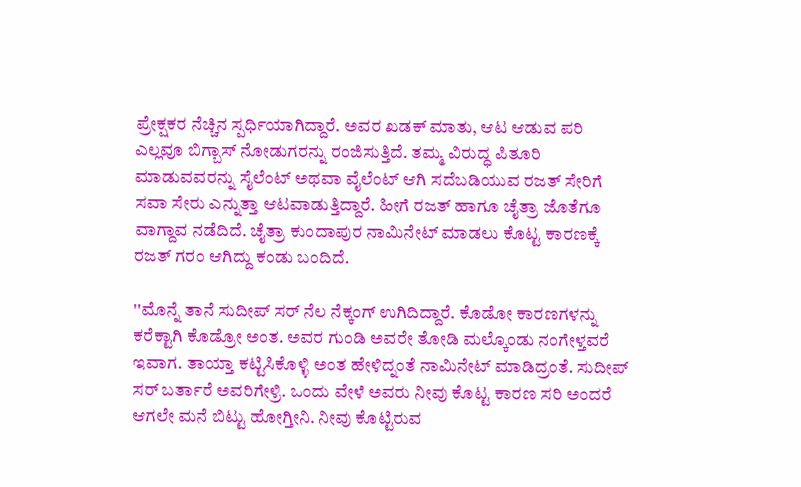ಪ್ರೇಕ್ಷಕರ ನೆಚ್ಚಿನ ಸ್ಪರ್ಧಿಯಾಗಿದ್ದಾರೆ. ಅವರ ಖಡಕ್ ಮಾತು, ಆಟ ಆಡುವ ಪರಿ ಎಲ್ಲವೂ ಬಿಗ್ಬಾಸ್ ನೋಡುಗರನ್ನು ರಂಜಿಸುತ್ತಿದೆ. ತಮ್ಮ ವಿರುದ್ಧ ಪಿತೂರಿ ಮಾಡುವವರನ್ನು ಸೈಲೆಂಟ್ ಅಥವಾ ವೈಲೆಂಟ್ ಆಗಿ ಸದೆಬಡಿಯುವ ರಜತ್ ಸೇರಿಗೆ ಸವಾ ಸೇರು ಎನ್ನುತ್ತಾ ಆಟವಾಡುತ್ತಿದ್ದಾರೆ. ಹೀಗೆ ರಜತ್ ಹಾಗೂ ಚೈತ್ರಾ ಜೊತೆಗೂ ವಾಗ್ದಾವ ನಡೆದಿದೆ. ಚೈತ್ರಾ ಕುಂದಾಪುರ ನಾಮಿನೇಟ್ ಮಾಡಲು ಕೊಟ್ಟ ಕಾರಣಕ್ಕೆ ರಜತ್ ಗರಂ ಆಗಿದ್ದು ಕಂಡು ಬಂದಿದೆ.

''ಮೊನ್ನೆ ತಾನೆ ಸುದೀಪ್ ಸರ್ ನೆಲ ನೆಕ್ಕಂಗ್ ಉಗಿದಿದ್ದಾರೆ. ಕೊಡೋ ಕಾರಣಗಳನ್ನು ಕರೆಕ್ಟಾಗಿ ಕೊಡ್ರೋ ಅಂತ. ಅವರ ಗುಂಡಿ ಅವರೇ ತೋಡಿ ಮಲ್ಕೊಂಡು ನಂಗೇಳ್ತವರೆ ಇವಾಗ. ತಾಯ್ತಾ ಕಟ್ಟಿಸಿಕೊಳ್ಳಿ ಅಂತ ಹೇಳಿದ್ನಂತೆ ನಾಮಿನೇಟ್ ಮಾಡಿದ್ರಂತೆ. ಸುದೀಪ್ ಸರ್ ಬರ್ತಾರೆ ಅವರಿಗೇಳ್ರಿ. ಒಂದು ವೇಳೆ ಅವರು ನೀವು ಕೊಟ್ಟ ಕಾರಣ ಸರಿ ಅಂದರೆ ಆಗಲೇ ಮನೆ ಬಿಟ್ಟು ಹೋಗ್ತೀನಿ. ನೀವು ಕೊಟ್ಟಿರುವ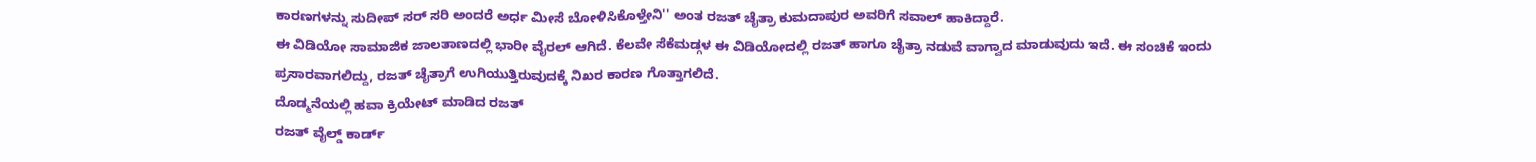ಕಾರಣಗಳನ್ನು ಸುದೀಪ್ ಸರ್ ಸರಿ ಅಂದರೆ ಅರ್ಧ ಮೀಸೆ ಬೋಳಿಸಿಕೊಳ್ತೇನಿ'' ಅಂತ ರಜತ್ ಚೈತ್ರಾ ಕುಮದಾಪುರ ಅವರಿಗೆ ಸವಾಲ್ ಹಾಕಿದ್ದಾರೆ.
ಈ ವಿಡಿಯೋ ಸಾಮಾಜಿಕ ಜಾಲತಾಣದಲ್ಲಿ ಭಾರೀ ವೈರಲ್ ಆಗಿದೆ. ಕೆಲವೇ ಸೆಕೆಮಡ್ಗಳ ಈ ವಿಡಿಯೋದಲ್ಲಿ ರಜತ್ ಹಾಗೂ ಚೈತ್ರಾ ನಡುವೆ ವಾಗ್ವಾದ ಮಾಡುವುದು ಇದೆ. ಈ ಸಂಚಿಕೆ ಇಂದು ಪ್ರಸಾರವಾಗಲಿದ್ದು, ರಜತ್ ಚೈತ್ರಾಗೆ ಉಗಿಯುತ್ತಿರುವುದಕ್ಕೆ ನಿಖರ ಕಾರಣ ಗೊತ್ತಾಗಲಿದೆ.
ದೊಡ್ಮನೆಯಲ್ಲಿ ಹವಾ ಕ್ರಿಯೇಟ್ ಮಾಡಿದ ರಜತ್
ರಜತ್ ವೈಲ್ಡ್ ಕಾರ್ಡ್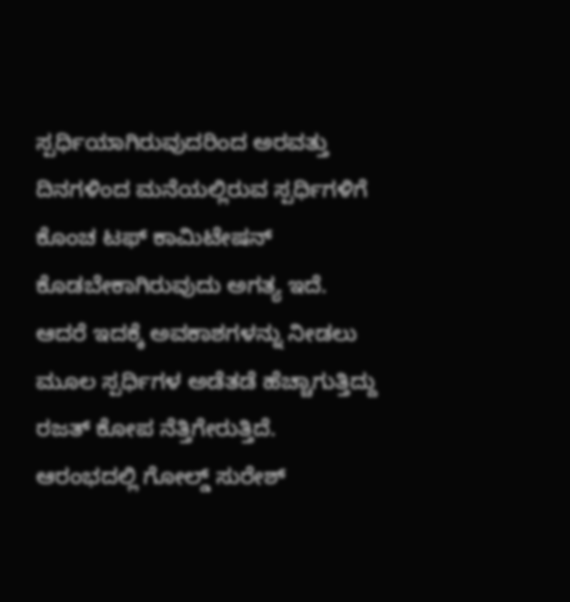ಸ್ಪರ್ಧಿಯಾಗಿರುವುದರಿಂದ ಅರವತ್ತು ದಿನಗಳಿಂದ ಮನೆಯಲ್ಲಿರುವ ಸ್ಪರ್ಧಿಗಳಿಗೆ ಕೊಂಚ ಟಫ್ ಕಾಮಿಟೇಷನ್ ಕೊಡಬೇಕಾಗಿರುವುದು ಅಗತ್ಯ ಇದೆ. ಆದರೆ ಇದಕ್ಕೆ ಅವಕಾಶಗಳನ್ನು ನೀಡಲು ಮೂಲ ಸ್ಪರ್ಧಿಗಳ ಅಡೆತಡೆ ಹೆಚ್ಚಾಗುತ್ತಿದ್ದು ರಜತ್ ಕೋಪ ನೆತ್ತಿಗೇರುತ್ತಿದೆ.
ಆರಂಭದಲ್ಲಿ ಗೋಲ್ಡ್ ಸುರೇಶ್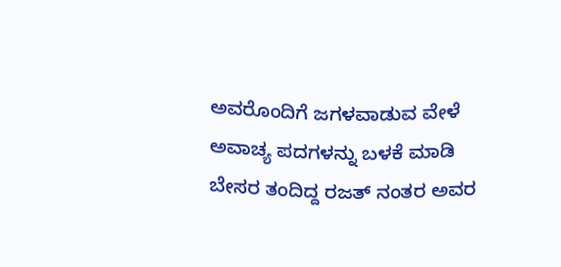ಅವರೊಂದಿಗೆ ಜಗಳವಾಡುವ ವೇಳೆ ಅವಾಚ್ಯ ಪದಗಳನ್ನು ಬಳಕೆ ಮಾಡಿ ಬೇಸರ ತಂದಿದ್ದ ರಜತ್ ನಂತರ ಅವರ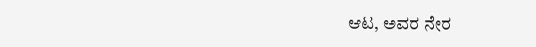ಆಟ, ಅವರ ನೇರ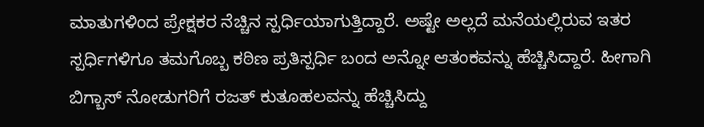ಮಾತುಗಳಿಂದ ಪ್ರೇಕ್ಷಕರ ನೆಚ್ಚಿನ ಸ್ಪರ್ಧಿಯಾಗುತ್ತಿದ್ದಾರೆ. ಅಷ್ಟೇ ಅಲ್ಲದೆ ಮನೆಯಲ್ಲಿರುವ ಇತರ ಸ್ಪರ್ಧಿಗಳಿಗೂ ತಮಗೊಬ್ಬ ಕಠಿಣ ಪ್ರತಿಸ್ಪರ್ಧಿ ಬಂದ ಅನ್ನೋ ಆತಂಕವನ್ನು ಹೆಚ್ಚಿಸಿದ್ದಾರೆ. ಹೀಗಾಗಿ ಬಿಗ್ಬಾಸ್ ನೋಡುಗರಿಗೆ ರಜತ್ ಕುತೂಹಲವನ್ನು ಹೆಚ್ಚಿಸಿದ್ದು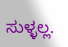ಸುಳ್ಳಲ್ಲ.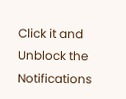Click it and Unblock the Notifications